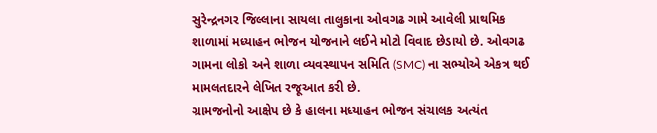સુરેન્દ્રનગર જિલ્લાના સાયલા તાલુકાના ઓવગઢ ગામે આવેલી પ્રાથમિક શાળામાં મધ્યાહન ભોજન યોજનાને લઈને મોટો વિવાદ છેડાયો છે. ઓવગઢ ગામના લોકો અને શાળા વ્યવસ્થાપન સમિતિ (SMC) ના સભ્યોએ એકત્ર થઈ મામલતદારને લેખિત રજૂઆત કરી છે.
ગ્રામજનોનો આક્ષેપ છે કે હાલના મધ્યાહન ભોજન સંચાલક અત્યંત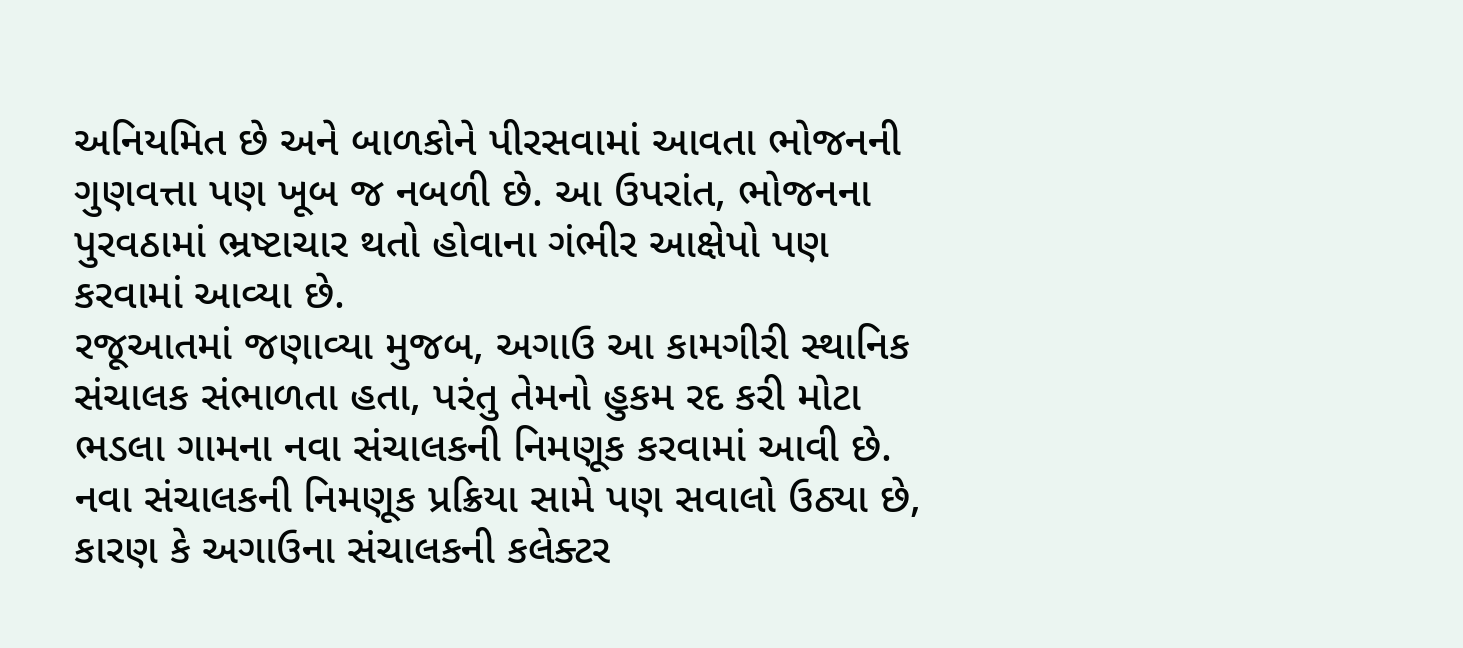અનિયમિત છે અને બાળકોને પીરસવામાં આવતા ભોજનની ગુણવત્તા પણ ખૂબ જ નબળી છે. આ ઉપરાંત, ભોજનના પુરવઠામાં ભ્રષ્ટાચાર થતો હોવાના ગંભીર આક્ષેપો પણ કરવામાં આવ્યા છે.
રજૂઆતમાં જણાવ્યા મુજબ, અગાઉ આ કામગીરી સ્થાનિક સંચાલક સંભાળતા હતા, પરંતુ તેમનો હુકમ રદ કરી મોટા ભડલા ગામના નવા સંચાલકની નિમણૂક કરવામાં આવી છે. નવા સંચાલકની નિમણૂક પ્રક્રિયા સામે પણ સવાલો ઉઠ્યા છે, કારણ કે અગાઉના સંચાલકની કલેક્ટર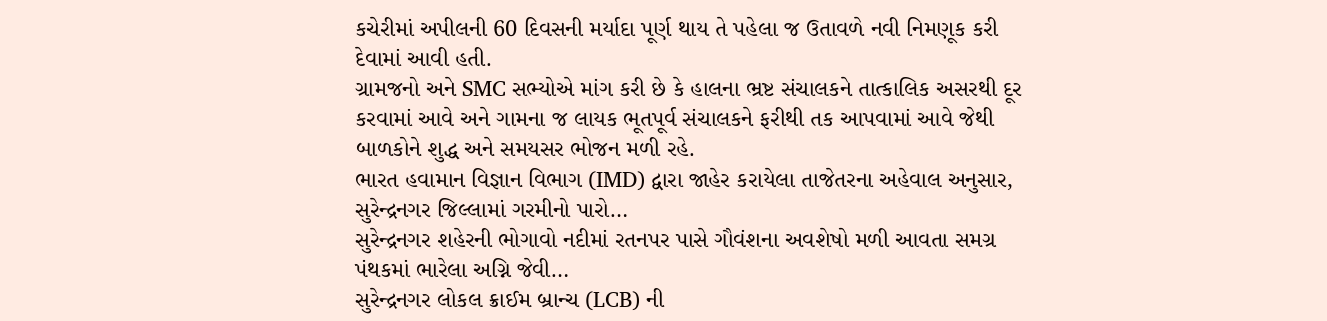કચેરીમાં અપીલની 60 દિવસની મર્યાદા પૂર્ણ થાય તે પહેલા જ ઉતાવળે નવી નિમણૂક કરી દેવામાં આવી હતી.
ગ્રામજનો અને SMC સભ્યોએ માંગ કરી છે કે હાલના ભ્રષ્ટ સંચાલકને તાત્કાલિક અસરથી દૂર કરવામાં આવે અને ગામના જ લાયક ભૂતપૂર્વ સંચાલકને ફરીથી તક આપવામાં આવે જેથી બાળકોને શુદ્ધ અને સમયસર ભોજન મળી રહે.
ભારત હવામાન વિજ્ઞાન વિભાગ (IMD) દ્વારા જાહેર કરાયેલા તાજેતરના અહેવાલ અનુસાર, સુરેન્દ્રનગર જિલ્લામાં ગરમીનો પારો…
સુરેન્દ્રનગર શહેરની ભોગાવો નદીમાં રતનપર પાસે ગૌવંશના અવશેષો મળી આવતા સમગ્ર પંથકમાં ભારેલા અગ્નિ જેવી…
સુરેન્દ્રનગર લોકલ ક્રાઈમ બ્રાન્ચ (LCB) ની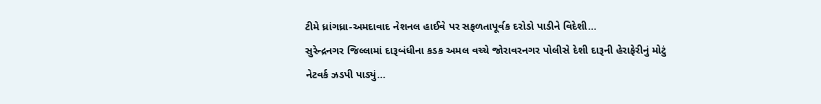ટીમે ધ્રાંગધ્રા-અમદાવાદ નેશનલ હાઈવે પર સફળતાપૂર્વક દરોડો પાડીને વિદેશી…
સુરેન્દ્રનગર જિલ્લામાં દારૂબંધીના કડક અમલ વચ્ચે જોરાવરનગર પોલીસે દેશી દારૂની હેરાફેરીનું મોટું નેટવર્ક ઝડપી પાડ્યું…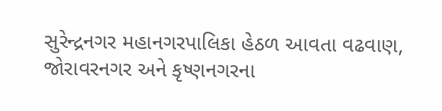સુરેન્દ્રનગર મહાનગરપાલિકા હેઠળ આવતા વઢવાણ, જોરાવરનગર અને કૃષ્ણનગરના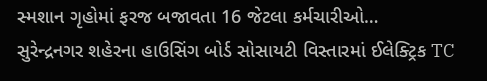સ્મશાન ગૃહોમાં ફરજ બજાવતા 16 જેટલા કર્મચારીઓ…
સુરેન્દ્રનગર શહેરના હાઉસિંગ બોર્ડ સોસાયટી વિસ્તારમાં ઈલેક્ટ્રિક TC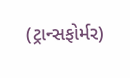(ટ્રાન્સફોર્મર)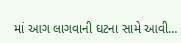માં આગ લાગવાની ઘટના સામે આવી…